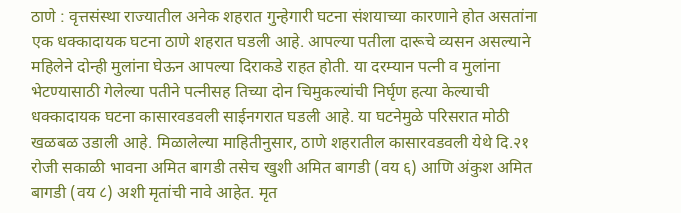ठाणे : वृत्तसंस्था राज्यातील अनेक शहरात गुन्हेगारी घटना संशयाच्या कारणाने होत असतांना एक धक्कादायक घटना ठाणे शहरात घडली आहे. आपल्या पतीला दारूचे व्यसन असल्याने महिलेने दोन्ही मुलांना घेऊन आपल्या दिराकडे राहत होती. या दरम्यान पत्नी व मुलांना भेटण्यासाठी गेलेल्या पतीने पत्नीसह तिच्या दोन चिमुकल्यांची निर्घृण हत्या केल्याची धक्कादायक घटना कासारवडवली साईनगरात घडली आहे. या घटनेमुळे परिसरात मोठी खळबळ उडाली आहे. मिळालेल्या माहितीनुसार, ठाणे शहरातील कासारवडवली येथे दि.२१ रोजी सकाळी भावना अमित बागडी तसेच खुशी अमित बागडी (वय ६) आणि अंकुश अमित बागडी (वय ८) अशी मृतांची नावे आहेत. मृत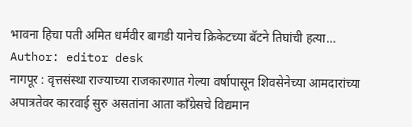भावना हिचा पती अमित धर्मवीर बागडी यानेच क्रिकेटच्या बॅटने तिघांची हत्या…
Author: editor desk
नागपूर : वृत्तसंस्था राज्याच्या राजकारणात गेल्या वर्षापासून शिवसेनेच्या आमदारांच्या अपात्रतेवर कारवाई सुरु असतांना आता काँग्रेसचे विद्यमान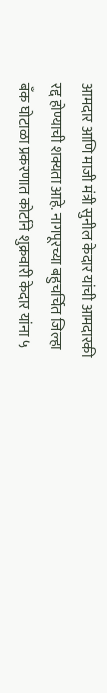आमदार आणि माजी मंत्री सुनील केदार यांची आमदारकी रद्द होण्याची शक्यता आहे. नागपूरच्या बहुचर्चित जिल्हा बँक घोटाळा प्रकरणात कोर्टाने शुक्रवारी केदार यांना ५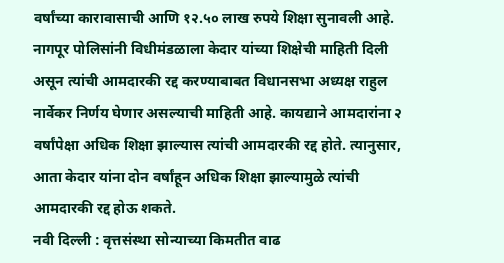वर्षांच्या कारावासाची आणि १२.५० लाख रुपये शिक्षा सुनावली आहे. नागपूर पोलिसांनी विधीमंडळाला केदार यांच्या शिक्षेची माहिती दिली असून त्यांची आमदारकी रद्द करण्याबाबत विधानसभा अध्यक्ष राहुल नार्वेकर निर्णय घेणार असल्याची माहिती आहे. कायद्याने आमदारांना २ वर्षांपेक्षा अधिक शिक्षा झाल्यास त्यांची आमदारकी रद्द होते. त्यानुसार, आता केदार यांना दोन वर्षांहून अधिक शिक्षा झाल्यामुळे त्यांची आमदारकी रद्द होऊ शकते.
नवी दिल्ली : वृत्तसंस्था सोन्याच्या किमतीत वाढ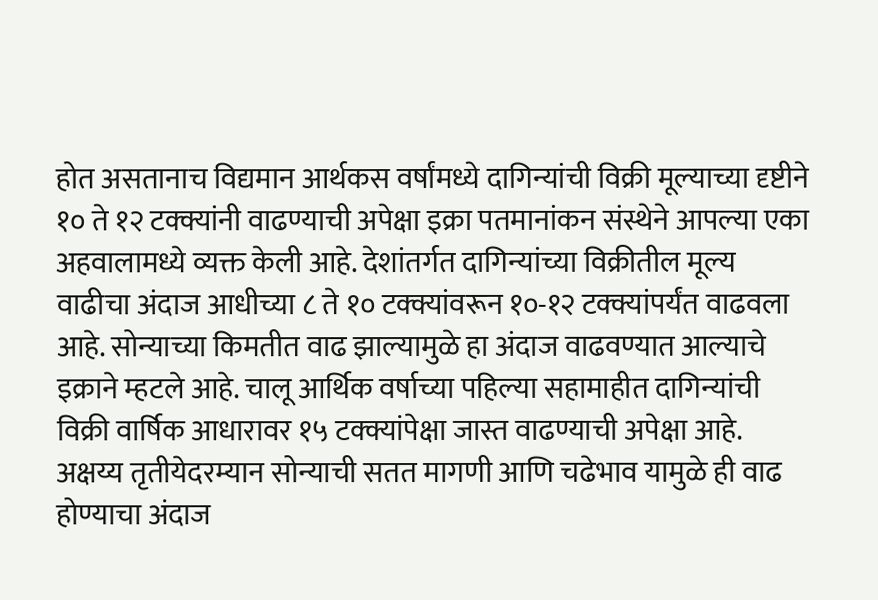होत असतानाच विद्यमान आर्थकस वर्षांमध्ये दागिन्यांची विक्री मूल्याच्या दृष्टीने १० ते १२ टक्क्यांनी वाढण्याची अपेक्षा इक्रा पतमानांकन संस्थेने आपल्या एका अहवालामध्ये व्यक्त केली आहे. देशांतर्गत दागिन्यांच्या विक्रीतील मूल्य वाढीचा अंदाज आधीच्या ८ ते १० टक्क्यांवरून १०-१२ टक्क्यांपर्यंत वाढवला आहे. सोन्याच्या किमतीत वाढ झाल्यामुळे हा अंदाज वाढवण्यात आल्याचे इक्राने म्हटले आहे. चालू आर्थिक वर्षाच्या पहिल्या सहामाहीत दागिन्यांची विक्री वार्षिक आधारावर १५ टक्क्यांपेक्षा जास्त वाढण्याची अपेक्षा आहे. अक्षय्य तृतीयेदरम्यान सोन्याची सतत मागणी आणि चढेभाव यामुळे ही वाढ होण्याचा अंदाज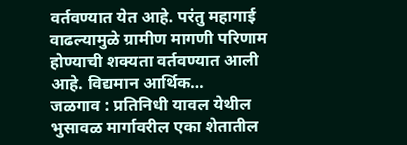वर्तवण्यात येत आहे. परंतु महागाई वाढल्यामुळे ग्रामीण मागणी परिणाम होण्याची शक्यता वर्तवण्यात आली आहे. विद्यमान आर्थिक…
जळगाव : प्रतिनिधी यावल येथील भुसावळ मार्गावरील एका शेतातील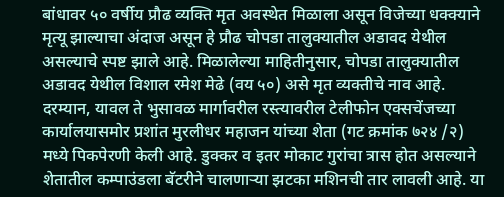बांधावर ५० वर्षीय प्रौढ व्यक्ति मृत अवस्थेत मिळाला असून विजेच्या धक्क्याने मृत्यू झाल्याचा अंदाज असून हे प्रौढ चोपडा तालुक्यातील अडावद येथील असल्याचे स्पष्ट झाले आहे. मिळालेल्या माहितीनुसार, चोपडा तालुक्यातील अडावद येथील विशाल रमेश मेढे (वय ५०) असे मृत व्यक्तीचे नाव आहे. दरम्यान, यावल ते भुसावळ मार्गावरील रस्त्यावरील टेलीफोन एक्सचेंजच्या कार्यालयासमोर प्रशांत मुरलीधर महाजन यांच्या शेता (गट क्रमांक ७२४ /२) मध्ये पिकपेरणी केली आहे. डुक्कर व इतर मोकाट गुरांचा त्रास होत असल्याने शेतातील कम्पाउंडला बॅटरीने चालणाऱ्या झटका मशिनची तार लावली आहे. या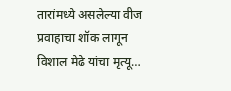तारांमध्ये असलेल्या वीज प्रवाहाचा शॉक लागून विशाल मेढे यांचा मृत्यू…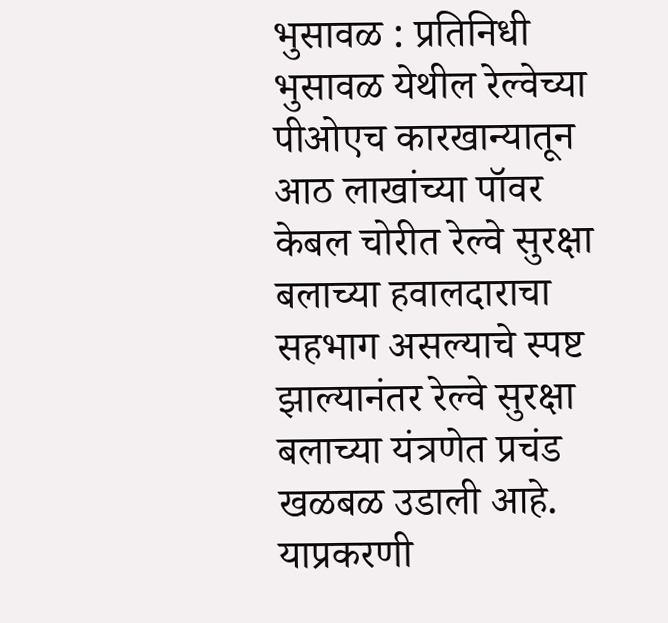भुसावळ : प्रतिनिधी भुसावळ येथील रेल्वेच्या पीओएच कारखान्यातून आठ लाखांच्या पॉवर केबल चोरीत रेल्वे सुरक्षा बलाच्या हवालदाराचा सहभाग असल्याचे स्पष्ट झाल्यानंतर रेल्वे सुरक्षा बलाच्या यंत्रणेत प्रचंड खळबळ उडाली आहे. याप्रकरणी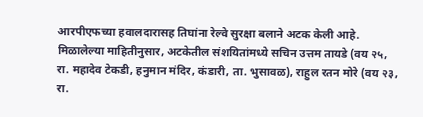आरपीएफच्या हवालदारासह तिघांना रेल्वे सुरक्षा बलाने अटक केली आहे. मिळालेल्या माहितीनुसार, अटकेतील संशयितांमध्ये सचिन उत्तम तायडे (वय २५, रा. महादेव टेकडी, हनुमान मंदिर, कंडारी, ता. भुसावळ), राहुल रतन मोरे (वय २३, रा.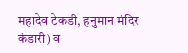महादेव टेकडी, हनुमान मंदिर कंडारी) व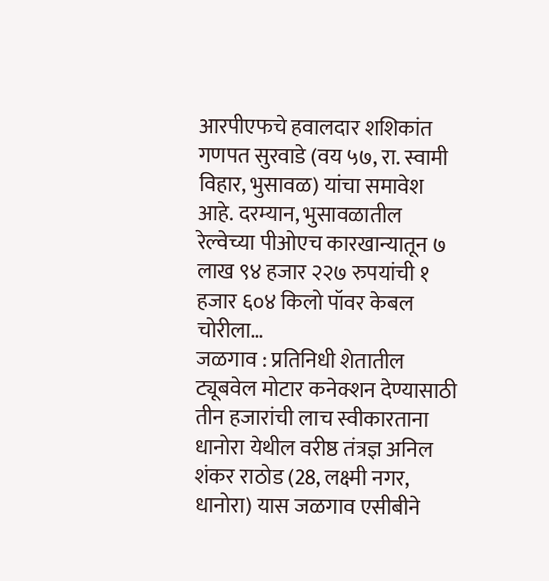आरपीएफचे हवालदार शशिकांत गणपत सुरवाडे (वय ५७, रा. स्वामी विहार, भुसावळ) यांचा समावेश आहे. दरम्यान, भुसावळातील रेल्वेच्या पीओएच कारखान्यातून ७ लाख ९४ हजार २२७ रुपयांची १ हजार ६०४ किलो पॉवर केबल चोरीला…
जळगाव : प्रतिनिधी शेतातील ट्यूबवेल मोटार कनेक्शन देण्यासाठी तीन हजारांची लाच स्वीकारताना धानोरा येथील वरीष्ठ तंत्रज्ञ अनिल शंकर राठोड (28, लक्ष्मी नगर, धानोरा) यास जळगाव एसीबीने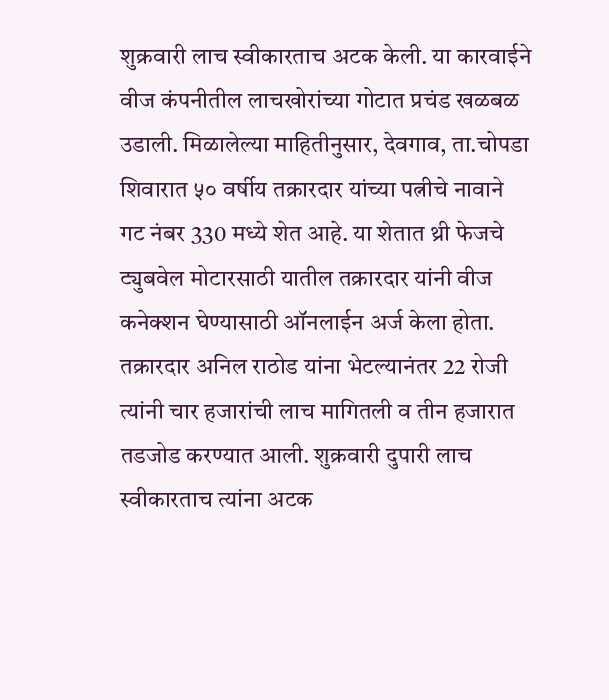शुक्रवारी लाच स्वीकारताच अटक केली. या कारवाईने वीज कंपनीतील लाचखोरांच्या गोटात प्रचंड खळबळ उडाली. मिळालेल्या माहितीनुसार, देवगाव, ता.चोपडा शिवारात ५० वर्षीय तक्रारदार यांच्या पत्नीचे नावाने गट नंबर 330 मध्ये शेत आहे. या शेतात थ्री फेजचे ट्युबवेल मोटारसाठी यातील तक्रारदार यांनी वीज कनेक्शन घेण्यासाठी ऑनलाईन अर्ज केला होता. तक्रारदार अनिल राठोड यांना भेटल्यानंतर 22 रोजी त्यांनी चार हजारांची लाच मागितली व तीन हजारात तडजोड करण्यात आली. शुक्रवारी दुपारी लाच स्वीकारताच त्यांना अटक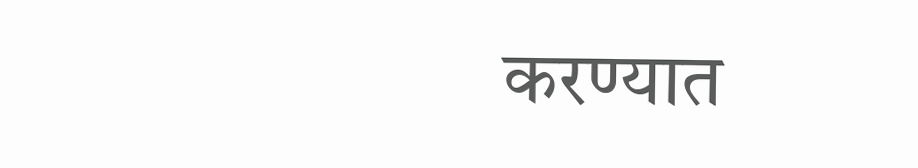करण्यात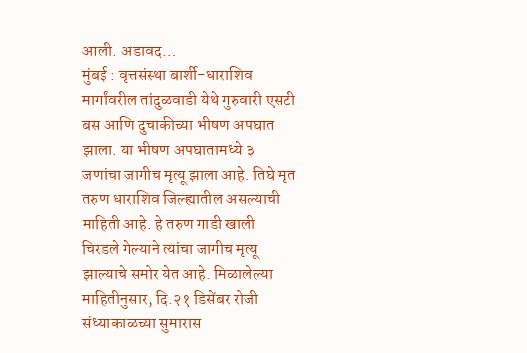आली. अडावद…
मुंबई : वृत्तसंस्था बार्शी-धाराशिव मार्गांवरील तांदुळवाडी येथे गुरुवारी एसटी बस आणि दुचाकीच्या भीषण अपघात झाला. या भीषण अपघातामध्ये ३ जणांचा जागीच मृत्यू झाला आहे. तिघे मृत तरुण धाराशिव जिल्ह्यातील असल्याची माहिती आहे. हे तरुण गाडी खाली चिरडले गेल्याने त्यांचा जागीच मृत्यू झाल्याचे समोर येत आहे. मिळालेल्या माहितीनुसार, दि.२१ डिसेंबर रोजी संध्याकाळच्या सुमारास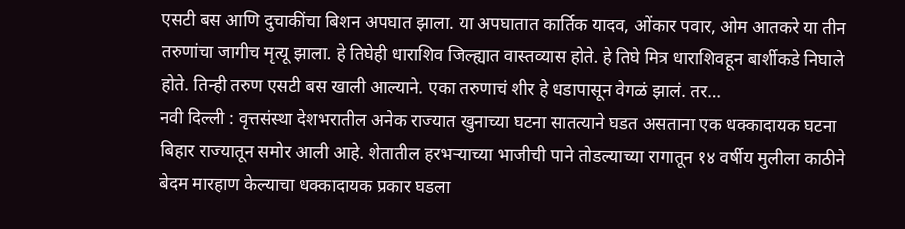एसटी बस आणि दुचाकींचा बिशन अपघात झाला. या अपघातात कार्तिक यादव, ओंकार पवार, ओम आतकरे या तीन तरुणांचा जागीच मृत्यू झाला. हे तिघेही धाराशिव जिल्ह्यात वास्तव्यास होते. हे तिघे मित्र धाराशिवहून बार्शीकडे निघाले होते. तिन्ही तरुण एसटी बस खाली आल्याने. एका तरुणाचं शीर हे धडापासून वेगळं झालं. तर…
नवी दिल्ली : वृत्तसंस्था देशभरातील अनेक राज्यात खुनाच्या घटना सातत्याने घडत असताना एक धक्कादायक घटना बिहार राज्यातून समोर आली आहे. शेतातील हरभऱ्याच्या भाजीची पाने तोडल्याच्या रागातून १४ वर्षीय मुलीला काठीने बेदम मारहाण केल्याचा धक्कादायक प्रकार घडला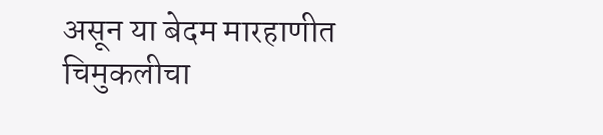असून या बेदम मारहाणीत चिमुकलीचा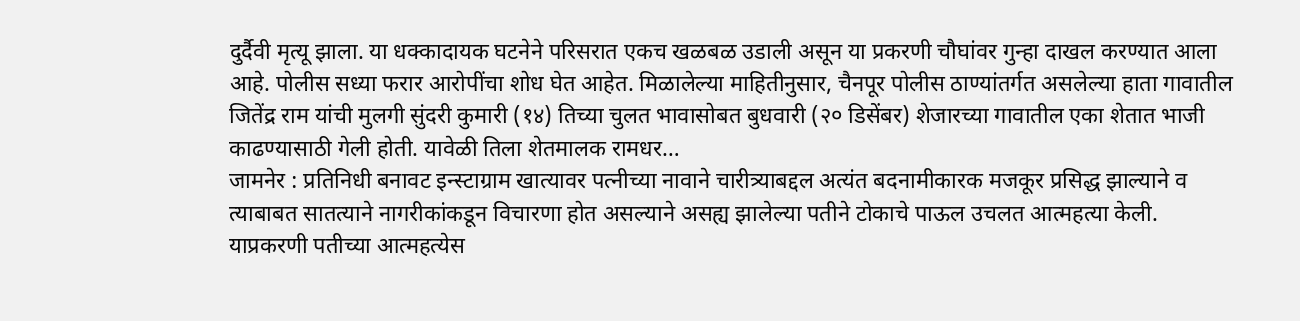दुर्दैवी मृत्यू झाला. या धक्कादायक घटनेने परिसरात एकच खळबळ उडाली असून या प्रकरणी चौघांवर गुन्हा दाखल करण्यात आला आहे. पोलीस सध्या फरार आरोपींचा शोध घेत आहेत. मिळालेल्या माहितीनुसार, चैनपूर पोलीस ठाण्यांतर्गत असलेल्या हाता गावातील जितेंद्र राम यांची मुलगी सुंदरी कुमारी (१४) तिच्या चुलत भावासोबत बुधवारी (२० डिसेंबर) शेजारच्या गावातील एका शेतात भाजी काढण्यासाठी गेली होती. यावेळी तिला शेतमालक रामधर…
जामनेर : प्रतिनिधी बनावट इन्स्टाग्राम खात्यावर पत्नीच्या नावाने चारीत्र्याबद्दल अत्यंत बदनामीकारक मजकूर प्रसिद्ध झाल्याने व त्याबाबत सातत्याने नागरीकांकडून विचारणा होत असल्याने असह्य झालेल्या पतीने टोकाचे पाऊल उचलत आत्महत्या केली. याप्रकरणी पतीच्या आत्महत्येस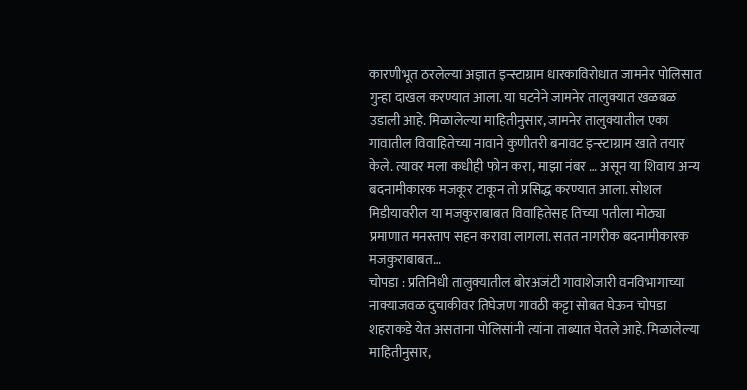कारणीभूत ठरलेल्या अज्ञात इन्स्टाग्राम धारकाविरोधात जामनेर पोलिसात गुन्हा दाखल करण्यात आला. या घटनेने जामनेर तालुक्यात खळबळ उडाली आहे. मिळालेल्या माहितीनुसार, जामनेर तालुक्यातील एका गावातील विवाहितेच्या नावाने कुणीतरी बनावट इन्स्टाग्राम खाते तयार केले. त्यावर मला कधीही फोन करा, माझा नंबर … असून या शिवाय अन्य बदनामीकारक मजकूर टाकून तो प्रसिद्ध करण्यात आला. सोशल मिडीयावरील या मजकुराबाबत विवाहितेसह तिच्या पतीला मोठ्या प्रमाणात मनस्ताप सहन करावा लागला. सतत नागरीक बदनामीकारक मजकुराबाबत…
चोपडा : प्रतिनिधी तालुक्यातील बोरअजंटी गावाशेजारी वनविभागाच्या नाक्याजवळ दुचाकीवर तिघेजण गावठी कट्टा सोबत घेऊन चोपडा शहराकडे येत असताना पोलिसांनी त्यांना ताब्यात घेतले आहे. मिळालेल्या माहितीनुसार,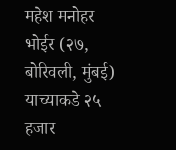महेश मनोहर भोईर (२७, बोरिवली, मुंबई) याच्याकडे २५ हजार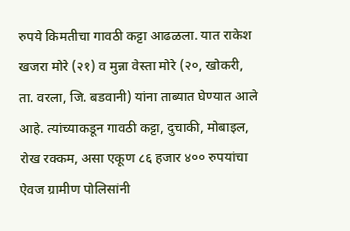रुपये किमतीचा गावठी कट्टा आढळला. यात राकेश खजरा मोरे (२१) व मुन्ना वेस्ता मोरे (२०, खोकरी, ता. वरला, जि. बडवानी) यांना ताब्यात घेण्यात आले आहे. त्यांच्याकडून गावठी कट्टा, दुचाकी, मोबाइल, रोख रक्कम, असा एकूण ८६ हजार ४०० रुपयांचा ऐवज ग्रामीण पोलिसांनी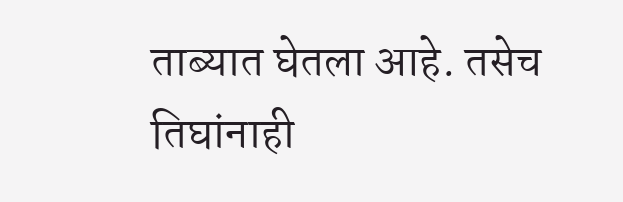ताब्यात घेतला आहे. तसेच तिघांनाही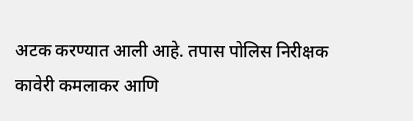अटक करण्यात आली आहे. तपास पोलिस निरीक्षक कावेरी कमलाकर आणि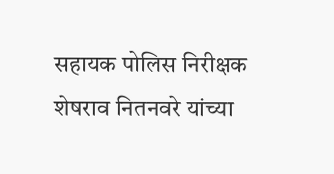सहायक पोलिस निरीक्षक शेषराव नितनवरे यांच्या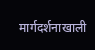मार्गदर्शनाखाली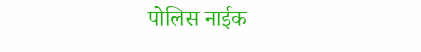पोलिस नाईक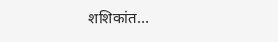शशिकांत…